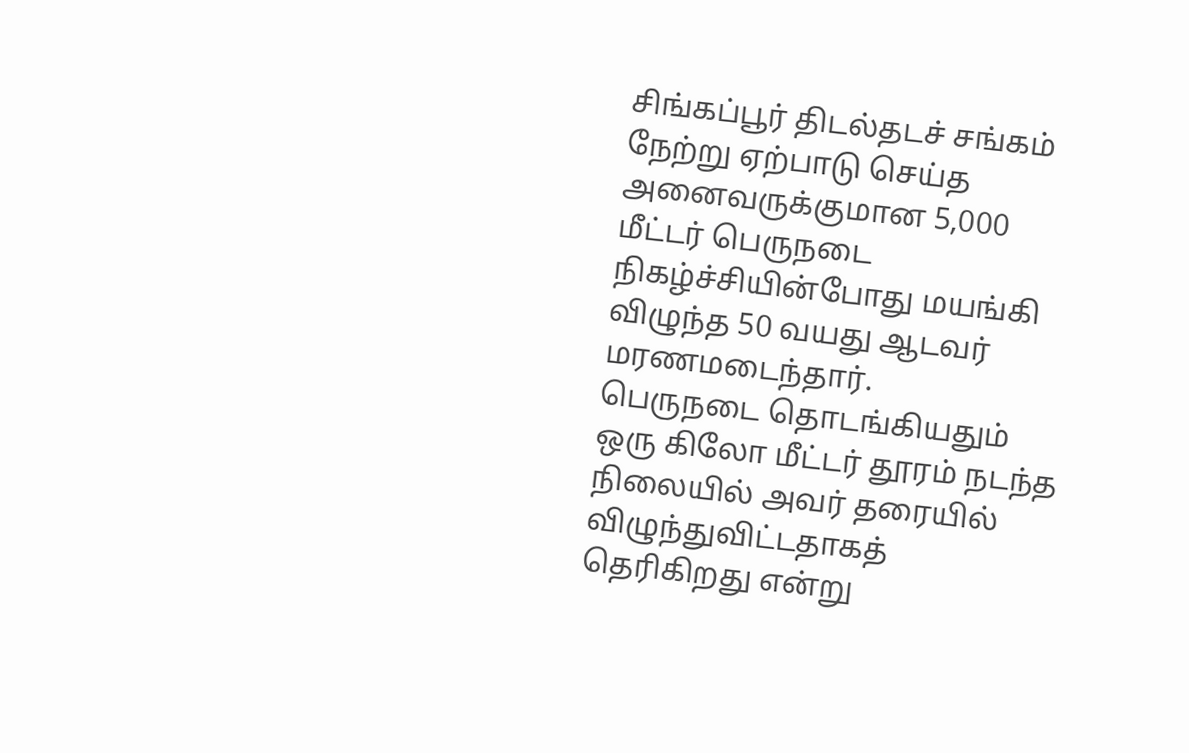சிங்கப்பூர் திடல்தடச் சங்கம் நேற்று ஏற்பாடு செய்த அனைவருக்குமான 5,000 மீட்டர் பெருநடை நிகழ்ச்சியின்போது மயங்கி விழுந்த 50 வயது ஆடவர் மரணமடைந்தார்.
பெருநடை தொடங்கியதும் ஒரு கிலோ மீட்டர் தூரம் நடந்த நிலையில் அவர் தரையில் விழுந்துவிட்டதாகத் தெரிகிறது என்று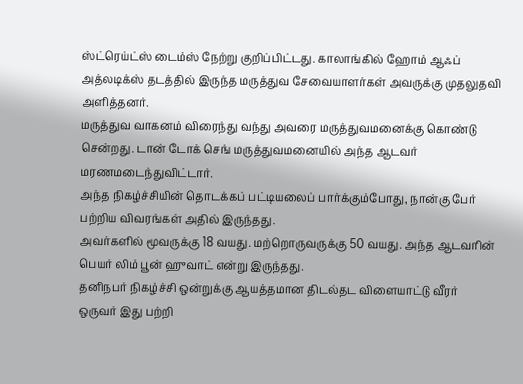ஸ்ட்ரெய்ட்ஸ் டைம்ஸ் நேற்று குறிப்பிட்டது. காலாங்கில் ஹோம் ஆஃப் அத்லடிக்ஸ் தடத்தில் இருந்த மருத்துவ சேவையாளர்கள் அவருக்கு முதலுதவி அளித்தனர்.
மருத்துவ வாகனம் விரைந்து வந்து அவரை மருத்துவமனைக்கு கொண்டு சென்றது. டான் டோக் செங் மருத்துவமனையில் அந்த ஆடவர் மரணமடைந்துவிட்டார்.
அந்த நிகழ்ச்சியின் தொடக்கப் பட்டியலைப் பார்க்கும்போது, நான்கு பேர் பற்றிய விவரங்கள் அதில் இருந்தது.
அவர்களில் மூவருக்கு 18 வயது. மற்றொருவருக்கு 50 வயது. அந்த ஆடவரின் பெயர் லிம் பூன் ஹுவாட் என்று இருந்தது.
தனிநபர் நிகழ்ச்சி ஒன்றுக்கு ஆயத்தமான திடல்தட விளையாட்டு வீரர் ஒருவர் இது பற்றி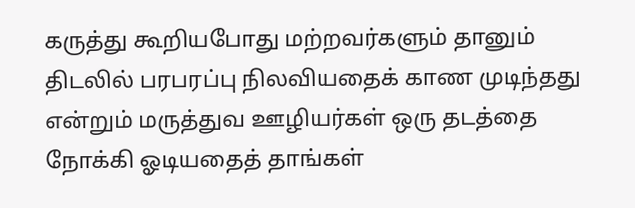கருத்து கூறியபோது மற்றவர்களும் தானும் திடலில் பரபரப்பு நிலவியதைக் காண முடிந்தது என்றும் மருத்துவ ஊழியர்கள் ஒரு தடத்தை நோக்கி ஓடியதைத் தாங்கள்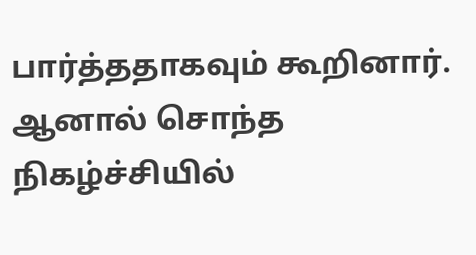பார்த்ததாகவும் கூறினார்.
ஆனால் சொந்த நிகழ்ச்சியில்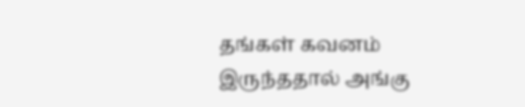தங்கள் கவனம் இருந்ததால் அங்கு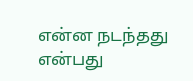என்ன நடந்தது என்பது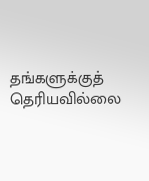தங்களுக்குத் தெரியவில்லை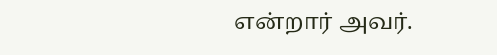என்றார் அவர்.